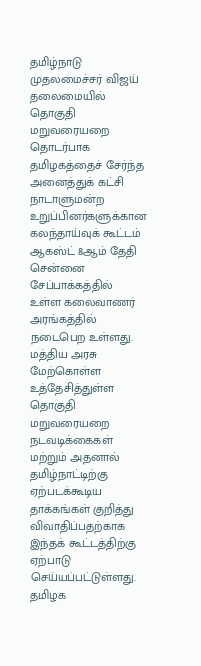தமிழ்நாடு முதலமைச்சர் விஜய் தலைமையில் தொகுதி மறுவரையறை தொடர்பாக தமிழகத்தைச் சேர்ந்த அனைத்துக் கட்சி நாடாளுமன்ற உறுப்பினர்களுக்கான கலந்தாய்வுக் கூட்டம் ஆகஸ்ட் 8ஆம் தேதி சென்னை சேப்பாக்கத்தில் உள்ள கலைவாணர் அரங்கத்தில் நடைபெற உள்ளது.
மத்திய அரசு மேற்கொள்ள உத்தேசித்துள்ள தொகுதி மறுவரையறை நடவடிக்கைகள் மற்றும் அதனால் தமிழ்நாட்டிற்கு ஏற்படக்கூடிய தாக்கங்கள் குறித்து விவாதிப்பதற்காக இந்தக் கூட்டத்திற்கு ஏற்பாடு செய்யப்பட்டுள்ளது. தமிழக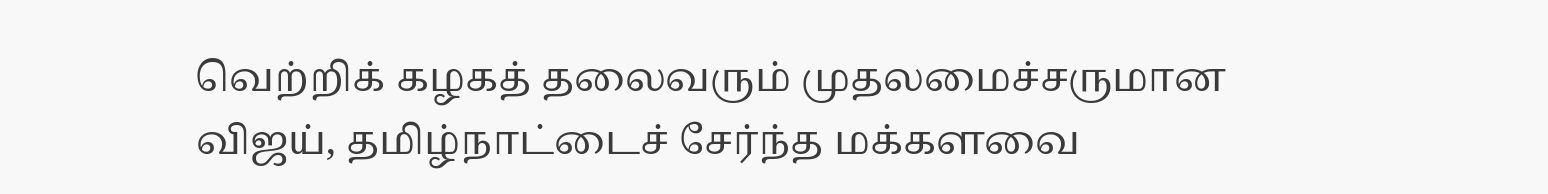வெற்றிக் கழகத் தலைவரும் முதலமைச்சருமான விஜய், தமிழ்நாட்டைச் சேர்ந்த மக்களவை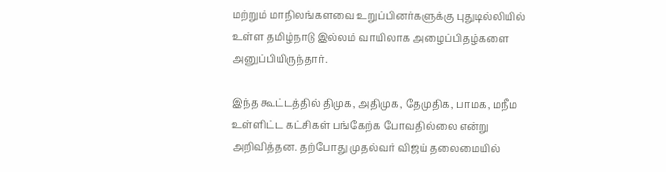மற்றும் மாநிலங்களவை உறுப்பினர்களுக்கு புதுடில்லியில் உள்ள தமிழ்நாடு இல்லம் வாயிலாக அழைப்பிதழ்களை அனுப்பியிருந்தார்.

இந்த கூட்டத்தில் திமுக, அதிமுக, தேமுதிக, பாமக, மநீம உள்ளிட்ட கட்சிகள் பங்கேற்க போவதில்லை என்று அறிவித்தன. தற்போது முதல்வர் விஜய் தலைமையில்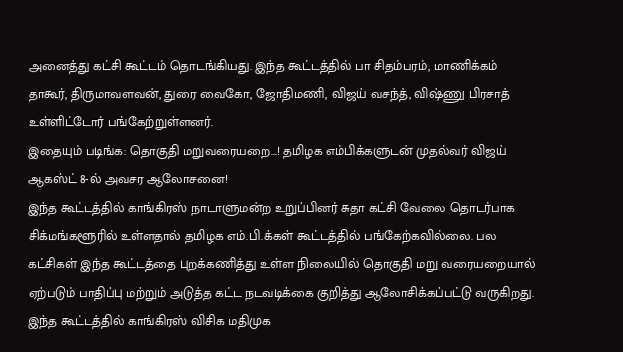அனைத்து கட்சி கூட்டம் தொடங்கியது. இந்த கூட்டத்தில் பா சிதம்பரம், மாணிக்கம் தாகூர், திருமாவளவன், துரை வைகோ, ஜோதிமணி, விஜய் வசந்த், விஷ்ணு பிரசாத் உள்ளிட்டோர் பங்கேற்றுள்ளனர்.
இதையும் படிங்க: தொகுதி மறுவரையறை...! தமிழக எம்பிக்களுடன் முதல்வர் விஜய் ஆகஸ்ட் 8-ல் அவசர ஆலோசனை!
இந்த கூட்டத்தில் காங்கிரஸ் நாடாளுமன்ற உறுப்பினர் சுதா கட்சி வேலை தொடர்பாக சிக்மங்களூரில் உள்ளதால் தமிழக எம்.பி.க்கள் கூட்டத்தில் பங்கேற்கவில்லை. பல கட்சிகள் இந்த கூட்டத்தை புறக்கணித்து உள்ள நிலையில் தொகுதி மறு வரையறையால் ஏற்படும் பாதிப்பு மற்றும் அடுத்த கட்ட நடவடிக்கை குறித்து ஆலோசிக்கப்பட்டு வருகிறது. இந்த கூட்டத்தில் காங்கிரஸ் விசிக மதிமுக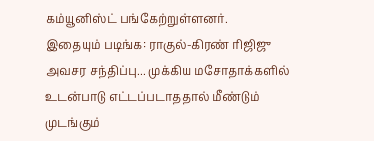கம்யூனிஸ்ட் பங்கேற்றுள்ளனர்.
இதையும் படிங்க: ராகுல்-கிரண் ரிஜிஜு அவசர சந்திப்பு... முக்கிய மசோதாக்களில் உடன்பாடு எட்டப்படாததால் மீண்டும் முடங்கும்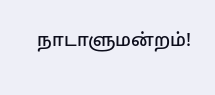நாடாளுமன்றம்!